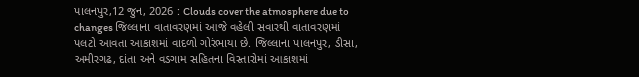પાલનપુર,12 જુન, 2026 : Clouds cover the atmosphere due to changes જિલ્લાના વાતાવરણમાં આજે વહેલી સવારથી વાતાવરણમાં પલટો આવતા આકાશમાં વાદળો ગોરંભાયા છે. જિલ્લાના પાલનપુર, ડીસા, અમીરગઢ, દાંતા અને વડગામ સહિતના વિસ્તારોમાં આકાશમાં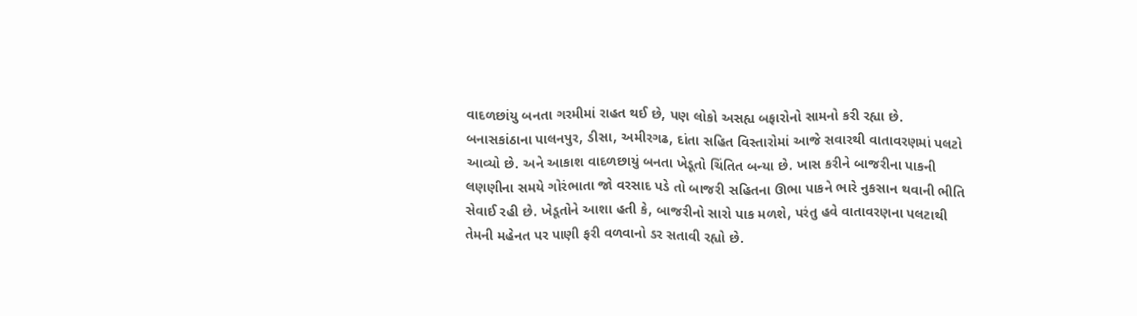વાદળછાંયુ બનતા ગરમીમાં રાહત થઈ છે, પણ લોકો અસહ્ય બફારોનો સામનો કરી રહ્યા છે.
બનાસકાંઠાના પાલનપુર, ડીસા, અમીરગઢ, દાંતા સહિત વિસ્તારોમાં આજે સવારથી વાતાવરણમાં પલટો આવ્યો છે. અને આકાશ વાદળછાયું બનતા ખેડૂતો ચિંતિત બન્યા છે. ખાસ કરીને બાજરીના પાકની લણણીના સમયે ગોરંભાતા જો વરસાદ પડે તો બાજરી સહિતના ઊભા પાકને ભારે નુકસાન થવાની ભીતિ સેવાઈ રહી છે. ખેડૂતોને આશા હતી કે, બાજરીનો સારો પાક મળશે, પરંતુ હવે વાતાવરણના પલટાથી તેમની મહેનત પર પાણી ફરી વળવાનો ડર સતાવી રહ્યો છે.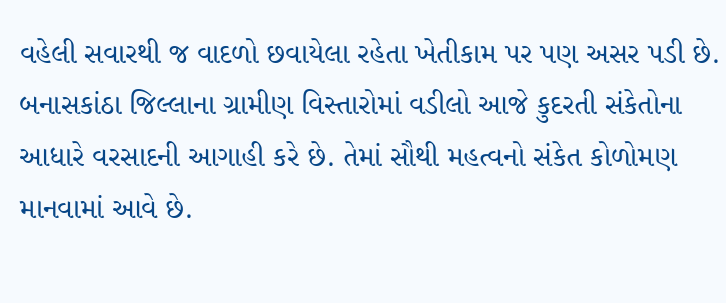વહેલી સવારથી જ વાદળો છવાયેલા રહેતા ખેતીકામ પર પણ અસર પડી છે.
બનાસકાંઠા જિલ્લાના ગ્રામીણ વિસ્તારોમાં વડીલો આજે કુદરતી સંકેતોના આધારે વરસાદની આગાહી કરે છે. તેમાં સૌથી મહત્વનો સંકેત કોળોમણ માનવામાં આવે છે.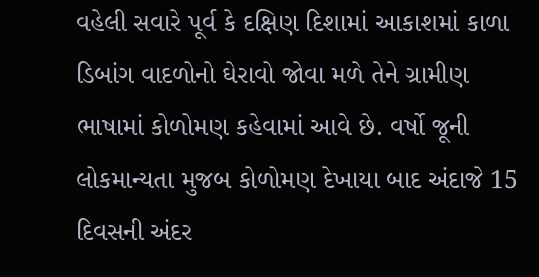વહેલી સવારે પૂર્વ કે દક્ષિણ દિશામાં આકાશમાં કાળા ડિબાંગ વાદળોનો ઘેરાવો જોવા મળે તેને ગ્રામીણ ભાષામાં કોળોમણ કહેવામાં આવે છે. વર્ષો જૂની લોકમાન્યતા મુજબ કોળોમણ દેખાયા બાદ અંદાજે 15 દિવસની અંદર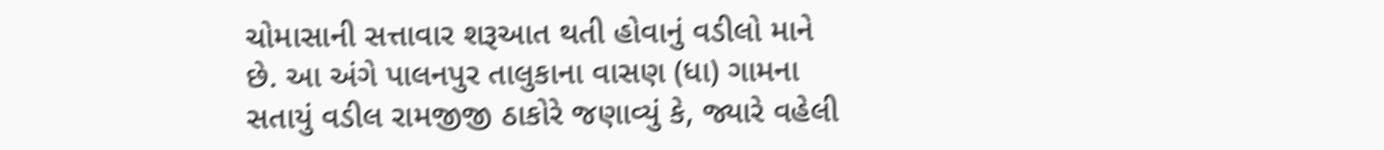ચોમાસાની સત્તાવાર શરૂઆત થતી હોવાનું વડીલો માને છે. આ અંગે પાલનપુર તાલુકાના વાસણ (ધા) ગામના સતાયું વડીલ રામજીજી ઠાકોરે જણાવ્યું કે, જ્યારે વહેલી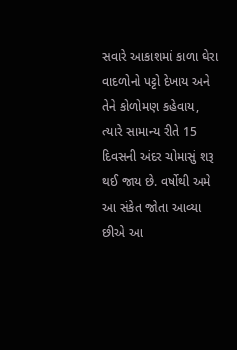સવારે આકાશમાં કાળા ઘેરા વાદળોનો પટ્ટો દેખાય અને તેને કોળોમણ કહેવાય, ત્યારે સામાન્ય રીતે 15 દિવસની અંદર ચોમાસું શરૂ થઈ જાય છે. વર્ષોથી અમે આ સંકેત જોતા આવ્યા છીએ આ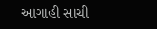આગાહી સાચી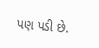પણ પડી છે.